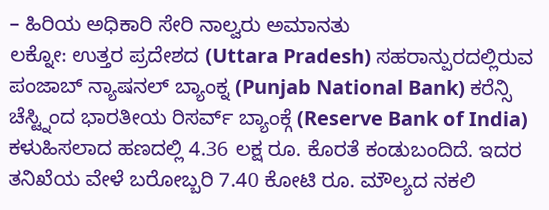– ಹಿರಿಯ ಅಧಿಕಾರಿ ಸೇರಿ ನಾಲ್ವರು ಅಮಾನತು
ಲಕ್ನೋ: ಉತ್ತರ ಪ್ರದೇಶದ (Uttara Pradesh) ಸಹರಾನ್ಪುರದಲ್ಲಿರುವ ಪಂಜಾಬ್ ನ್ಯಾಷನಲ್ ಬ್ಯಾಂಕ್ನ (Punjab National Bank) ಕರೆನ್ಸಿ ಚೆಸ್ಟ್ನಿಂದ ಭಾರತೀಯ ರಿಸರ್ವ್ ಬ್ಯಾಂಕ್ಗೆ (Reserve Bank of India) ಕಳುಹಿಸಲಾದ ಹಣದಲ್ಲಿ 4.36 ಲಕ್ಷ ರೂ. ಕೊರತೆ ಕಂಡುಬಂದಿದೆ. ಇದರ ತನಿಖೆಯ ವೇಳೆ ಬರೋಬ್ಬರಿ 7.40 ಕೋಟಿ ರೂ. ಮೌಲ್ಯದ ನಕಲಿ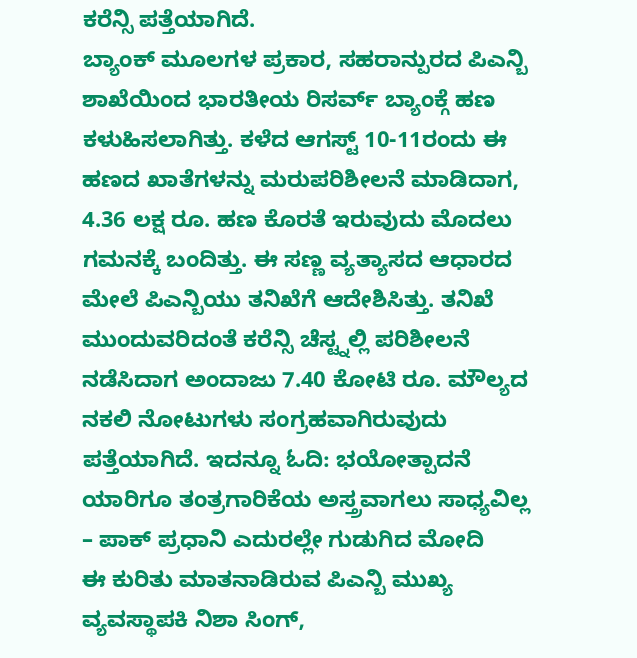ಕರೆನ್ಸಿ ಪತ್ತೆಯಾಗಿದೆ.
ಬ್ಯಾಂಕ್ ಮೂಲಗಳ ಪ್ರಕಾರ, ಸಹರಾನ್ಪುರದ ಪಿಎನ್ಬಿ ಶಾಖೆಯಿಂದ ಭಾರತೀಯ ರಿಸರ್ವ್ ಬ್ಯಾಂಕ್ಗೆ ಹಣ ಕಳುಹಿಸಲಾಗಿತ್ತು. ಕಳೆದ ಆಗಸ್ಟ್ 10-11ರಂದು ಈ ಹಣದ ಖಾತೆಗಳನ್ನು ಮರುಪರಿಶೀಲನೆ ಮಾಡಿದಾಗ, 4.36 ಲಕ್ಷ ರೂ. ಹಣ ಕೊರತೆ ಇರುವುದು ಮೊದಲು ಗಮನಕ್ಕೆ ಬಂದಿತ್ತು. ಈ ಸಣ್ಣ ವ್ಯತ್ಯಾಸದ ಆಧಾರದ ಮೇಲೆ ಪಿಎನ್ಬಿಯು ತನಿಖೆಗೆ ಆದೇಶಿಸಿತ್ತು. ತನಿಖೆ ಮುಂದುವರಿದಂತೆ ಕರೆನ್ಸಿ ಚೆಸ್ಟ್ನಲ್ಲಿ ಪರಿಶೀಲನೆ ನಡೆಸಿದಾಗ ಅಂದಾಜು 7.40 ಕೋಟಿ ರೂ. ಮೌಲ್ಯದ ನಕಲಿ ನೋಟುಗಳು ಸಂಗ್ರಹವಾಗಿರುವುದು ಪತ್ತೆಯಾಗಿದೆ. ಇದನ್ನೂ ಓದಿ: ಭಯೋತ್ಪಾದನೆ ಯಾರಿಗೂ ತಂತ್ರಗಾರಿಕೆಯ ಅಸ್ತ್ರವಾಗಲು ಸಾಧ್ಯವಿಲ್ಲ – ಪಾಕ್ ಪ್ರಧಾನಿ ಎದುರಲ್ಲೇ ಗುಡುಗಿದ ಮೋದಿ
ಈ ಕುರಿತು ಮಾತನಾಡಿರುವ ಪಿಎನ್ಬಿ ಮುಖ್ಯ ವ್ಯವಸ್ಥಾಪಕಿ ನಿಶಾ ಸಿಂಗ್,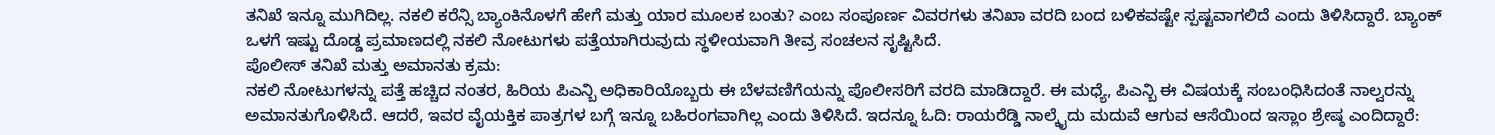ತನಿಖೆ ಇನ್ನೂ ಮುಗಿದಿಲ್ಲ. ನಕಲಿ ಕರೆನ್ಸಿ ಬ್ಯಾಂಕಿನೊಳಗೆ ಹೇಗೆ ಮತ್ತು ಯಾರ ಮೂಲಕ ಬಂತು? ಎಂಬ ಸಂಪೂರ್ಣ ವಿವರಗಳು ತನಿಖಾ ವರದಿ ಬಂದ ಬಳಿಕವಷ್ಟೇ ಸ್ಪಷ್ಟವಾಗಲಿದೆ ಎಂದು ತಿಳಿಸಿದ್ದಾರೆ. ಬ್ಯಾಂಕ್ ಒಳಗೆ ಇಷ್ಟು ದೊಡ್ಡ ಪ್ರಮಾಣದಲ್ಲಿ ನಕಲಿ ನೋಟುಗಳು ಪತ್ತೆಯಾಗಿರುವುದು ಸ್ಥಳೀಯವಾಗಿ ತೀವ್ರ ಸಂಚಲನ ಸೃಷ್ಟಿಸಿದೆ.
ಪೊಲೀಸ್ ತನಿಖೆ ಮತ್ತು ಅಮಾನತು ಕ್ರಮ:
ನಕಲಿ ನೋಟುಗಳನ್ನು ಪತ್ತೆ ಹಚ್ಚಿದ ನಂತರ, ಹಿರಿಯ ಪಿಎನ್ಬಿ ಅಧಿಕಾರಿಯೊಬ್ಬರು ಈ ಬೆಳವಣಿಗೆಯನ್ನು ಪೊಲೀಸರಿಗೆ ವರದಿ ಮಾಡಿದ್ದಾರೆ. ಈ ಮಧ್ಯೆ, ಪಿಎನ್ಬಿ ಈ ವಿಷಯಕ್ಕೆ ಸಂಬಂಧಿಸಿದಂತೆ ನಾಲ್ವರನ್ನು ಅಮಾನತುಗೊಳಿಸಿದೆ. ಆದರೆ, ಇವರ ವೈಯಕ್ತಿಕ ಪಾತ್ರಗಳ ಬಗ್ಗೆ ಇನ್ನೂ ಬಹಿರಂಗವಾಗಿಲ್ಲ ಎಂದು ತಿಳಿಸಿದೆ. ಇದನ್ನೂ ಓದಿ: ರಾಯರೆಡ್ಡಿ ನಾಲ್ಕೈದು ಮದುವೆ ಆಗುವ ಆಸೆಯಿಂದ ಇಸ್ಲಾಂ ಶ್ರೇಷ್ಠ ಎಂದಿದ್ದಾರೆ: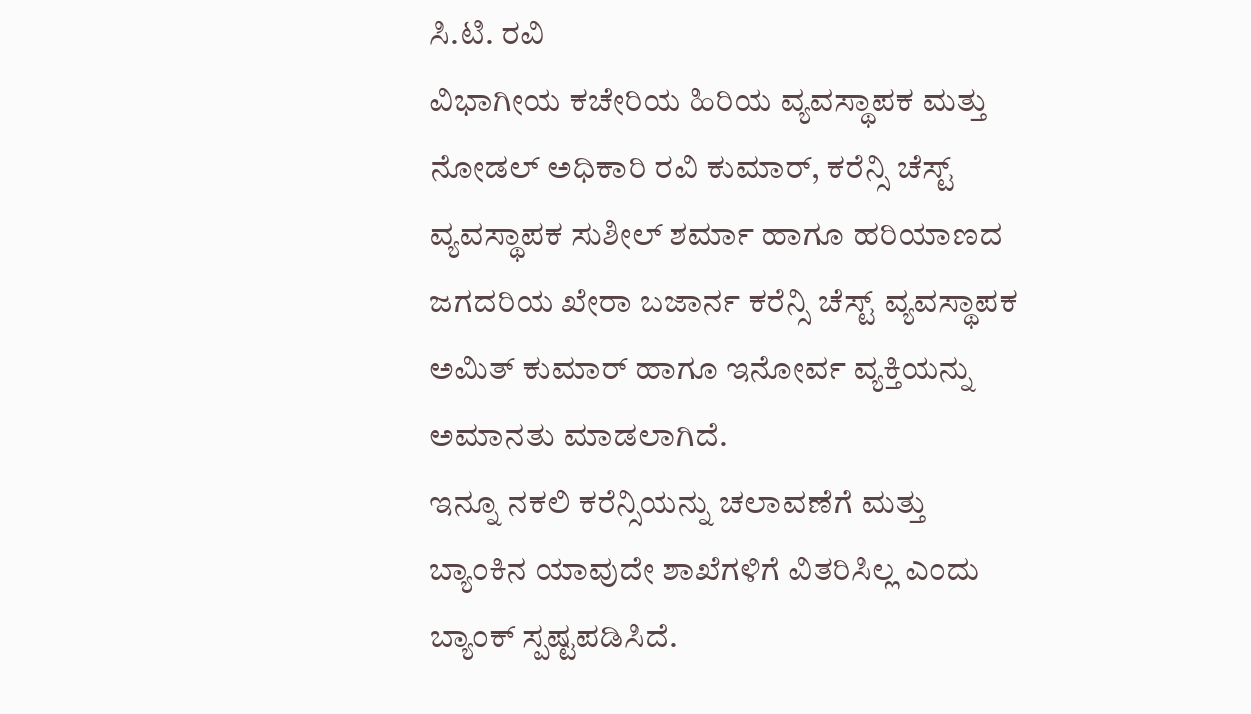ಸಿ.ಟಿ. ರವಿ
ವಿಭಾಗೀಯ ಕಚೇರಿಯ ಹಿರಿಯ ವ್ಯವಸ್ಥಾಪಕ ಮತ್ತು ನೋಡಲ್ ಅಧಿಕಾರಿ ರವಿ ಕುಮಾರ್, ಕರೆನ್ಸಿ ಚೆಸ್ಟ್ ವ್ಯವಸ್ಥಾಪಕ ಸುಶೀಲ್ ಶರ್ಮಾ ಹಾಗೂ ಹರಿಯಾಣದ ಜಗದರಿಯ ಖೇರಾ ಬಜಾರ್ನ ಕರೆನ್ಸಿ ಚೆಸ್ಟ್ ವ್ಯವಸ್ಥಾಪಕ ಅಮಿತ್ ಕುಮಾರ್ ಹಾಗೂ ಇನೋರ್ವ ವ್ಯಕ್ತಿಯನ್ನು ಅಮಾನತು ಮಾಡಲಾಗಿದೆ.
ಇನ್ನೂ ನಕಲಿ ಕರೆನ್ಸಿಯನ್ನು ಚಲಾವಣೆಗೆ ಮತ್ತು ಬ್ಯಾಂಕಿನ ಯಾವುದೇ ಶಾಖೆಗಳಿಗೆ ವಿತರಿಸಿಲ್ಲ ಎಂದು ಬ್ಯಾಂಕ್ ಸ್ಪಷ್ಟಪಡಿಸಿದೆ.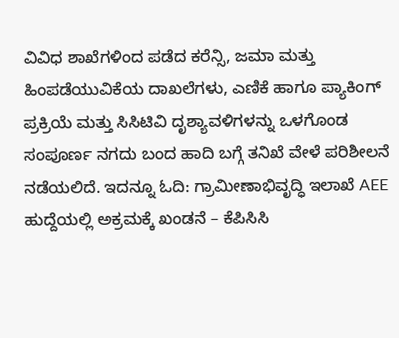ವಿವಿಧ ಶಾಖೆಗಳಿಂದ ಪಡೆದ ಕರೆನ್ಸಿ, ಜಮಾ ಮತ್ತು ಹಿಂಪಡೆಯುವಿಕೆಯ ದಾಖಲೆಗಳು, ಎಣಿಕೆ ಹಾಗೂ ಪ್ಯಾಕಿಂಗ್ ಪ್ರಕ್ರಿಯೆ ಮತ್ತು ಸಿಸಿಟಿವಿ ದೃಶ್ಯಾವಳಿಗಳನ್ನು ಒಳಗೊಂಡ ಸಂಪೂರ್ಣ ನಗದು ಬಂದ ಹಾದಿ ಬಗ್ಗೆ ತನಿಖೆ ವೇಳೆ ಪರಿಶೀಲನೆ ನಡೆಯಲಿದೆ. ಇದನ್ನೂ ಓದಿ: ಗ್ರಾಮೀಣಾಭಿವೃದ್ಧಿ ಇಲಾಖೆ AEE ಹುದ್ದೆಯಲ್ಲಿ ಅಕ್ರಮಕ್ಕೆ ಖಂಡನೆ – ಕೆಪಿಸಿಸಿ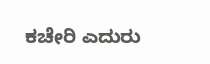ಕಚೇರಿ ಎದುರು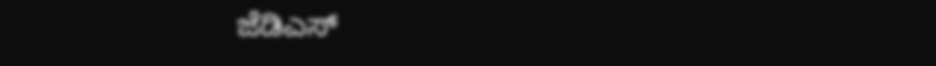ಜೆಡಿಎಸ್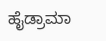ಹೈಡ್ರಾಮಾ